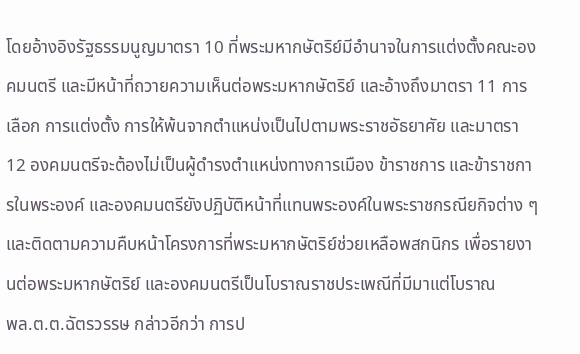โดยอ้างอิงรัฐธรรมนูญมาตรา 10 ที่พระมหากษัตริย์มีอำนาจในการแต่งตั้งคณะองคมนตรี และมีหน้าที่ถวายความเห็นต่อพระมหากษัตริย์ และอ้างถึงมาตรา 11 การเลือก การแต่งตั้ง การให้พ้นจากตำแหน่งเป็นไปตามพระราชอัธยาศัย และมาตรา 12 องคมนตรีจะต้องไม่เป็นผู้ดำรงตำแหน่งทางการเมือง ข้าราชการ และข้าราชการในพระองค์ และองคมนตรียังปฏิบัติหน้าที่แทนพระองค์ในพระราชกรณียกิจต่าง ๆ และติดตามความคืบหน้าโครงการที่พระมหากษัตริย์ช่วยเหลือพสกนิกร เพื่อรายงานต่อพระมหากษัตริย์ และองคมนตรีเป็นโบราณราชประเพณีที่มีมาแต่โบราณ
พล.ต.ต.ฉัตรวรรษ กล่าวอีกว่า การป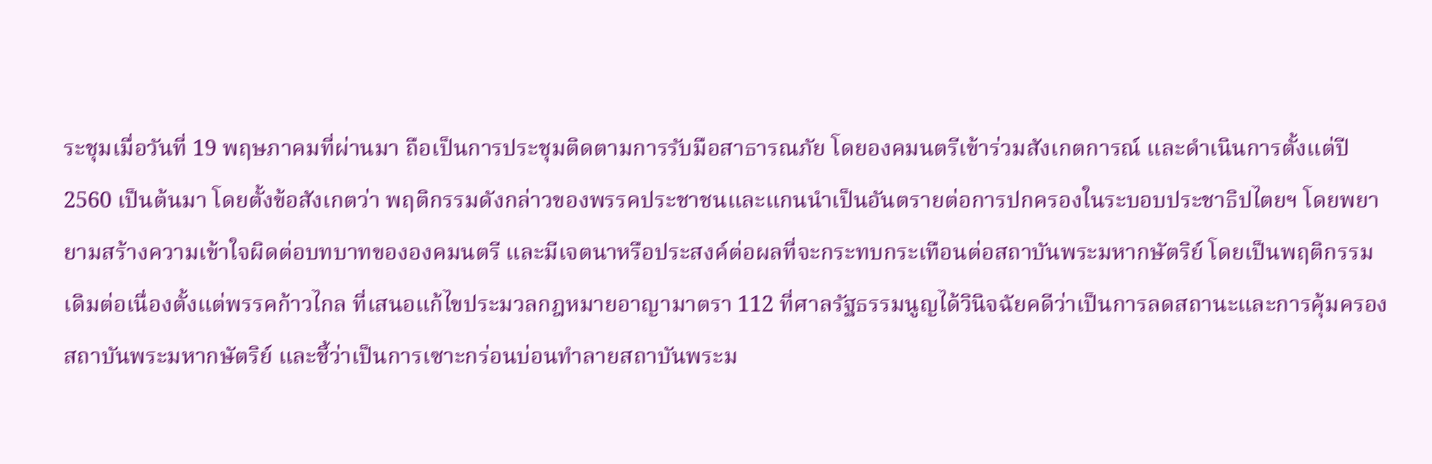ระชุมเมื่อวันที่ 19 พฤษภาคมที่ผ่านมา ถือเป็นการประชุมติดตามการรับมือสาธารณภัย โดยองคมนตรีเข้าร่วมสังเกตการณ์ และดำเนินการตั้งแต่ปี 2560 เป็นต้นมา โดยตั้งข้อสังเกตว่า พฤติกรรมดังกล่าวของพรรคประชาชนและแกนนำเป็นอันตรายต่อการปกครองในระบอบประชาธิปไตยฯ โดยพยายามสร้างความเข้าใจผิดต่อบทบาทขององคมนตรี และมีเจตนาหรือประสงค์ต่อผลที่จะกระทบกระเทือนต่อสถาบันพระมหากษัตริย์ โดยเป็นพฤติกรรมเดิมต่อเนื่องตั้งแต่พรรคก้าวไกล ที่เสนอแก้ไขประมวลกฎหมายอาญามาตรา 112 ที่ศาลรัฐธรรมนูญได้วินิจฉัยคดีว่าเป็นการลดสถานะและการคุ้มครองสถาบันพระมหากษัตริย์ และชี้ว่าเป็นการเซาะกร่อนบ่อนทำลายสถาบันพระม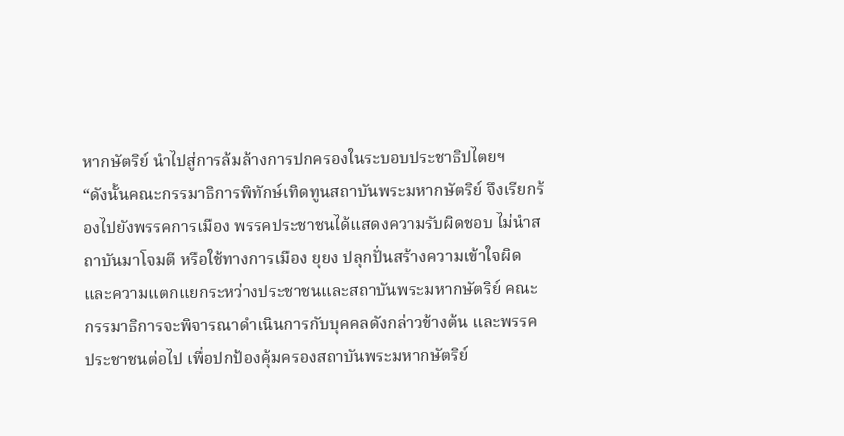หากษัตริย์ นำไปสู่การล้มล้างการปกครองในระบอบประชาธิปไตยฯ
“ดังนั้นคณะกรรมาธิการพิทักษ์เทิดทูนสถาบันพระมหากษัตริย์ จึงเรียกร้องไปยังพรรคการเมือง พรรคประชาชนได้แสดงความรับผิดชอบ ไม่นำสถาบันมาโจมตี หรือใช้ทางการเมือง ยุยง ปลุกปั่นสร้างความเข้าใจผิด และความแตกแยกระหว่างประชาชนและสถาบันพระมหากษัตริย์ คณะกรรมาธิการจะพิจารณาดำเนินการกับบุคคลดังกล่าวข้างต้น และพรรคประชาชนต่อไป เพื่อปกป้องคุ้มครองสถาบันพระมหากษัตริย์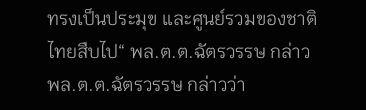ทรงเป็นประมุข และศูนย์รวมของชาติไทยสืบไป“ พล.ต.ต.ฉัตรวรรษ กล่าว
พล.ต.ต.ฉัตรวรรษ กล่าวว่า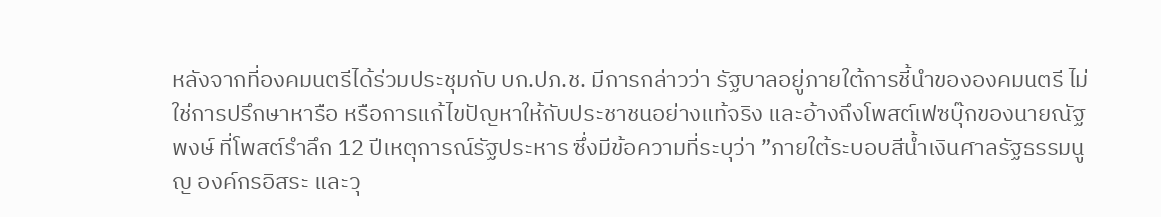หลังจากที่องคมนตรีได้ร่วมประชุมกับ บก.ปภ.ช. มีการกล่าวว่า รัฐบาลอยู่ภายใต้การชี้นำขององคมนตรี ไม่ใช่การปรึกษาหารือ หรือการแก้ไขปัญหาให้กับประชาชนอย่างแท้จริง และอ้างถึงโพสต์เฟซบุ๊กของนายณัฐพงษ์ ที่โพสต์รำลึก 12 ปีเหตุการณ์รัฐประหาร ซึ่งมีข้อความที่ระบุว่า ”ภายใต้ระบอบสีน้ำเงินศาลรัฐธรรมนูญ องค์กรอิสระ และวุ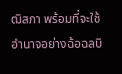ฒิสภา พร้อมที่จะใช้อำนาจอย่างฉ้อฉลบิ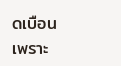ดเบือน เพราะ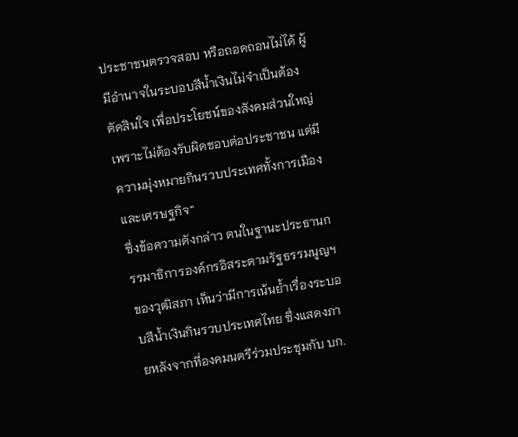ประชาชนตรวจสอบ หรือถอดถอนไม่ได้ ผู้มีอำนาจในระบอบสีน้ำเงินไม่จำเป็นต้องตัดสินใจ เพื่อประโยชน์ของสังคมส่วนใหญ่ เพราะไม่ต้องรับผิดชอบต่อประชาชน แต่มีความมุ่งหมายกินรวบประเทศทั้งการเมืองและเศรษฐกิจ“
ซึ่งข้อความดังกล่าว ตนในฐานะประธานกรรมาธิการองค์กรอิสระตามรัฐธรรมนูญฯ ของวุฒิสภา เห็นว่ามีการเน้นย้ำเรื่องระบอบสีน้ำเงินกินรวบประเทศไทย ซึ่งแสดงภายหลังจากที่องคมนตรีร่วมประชุมกับ บก.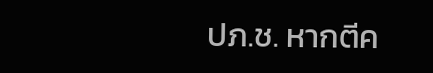ปภ.ช. หากตีค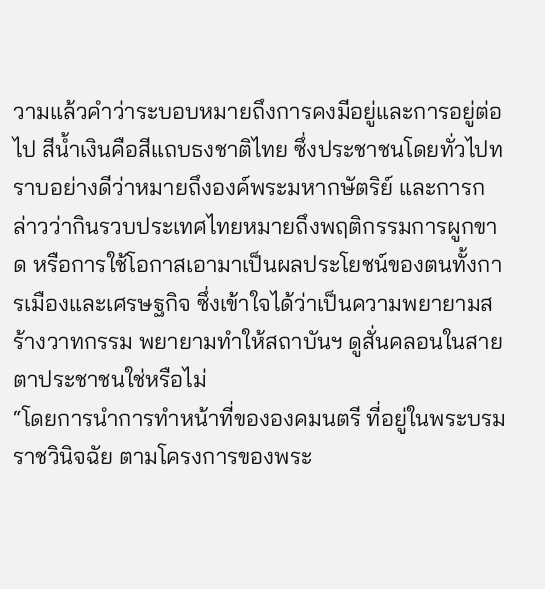วามแล้วคำว่าระบอบหมายถึงการคงมีอยู่และการอยู่ต่อไป สีน้ำเงินคือสีแถบธงชาติไทย ซึ่งประชาชนโดยทั่วไปทราบอย่างดีว่าหมายถึงองค์พระมหากษัตริย์ และการกล่าวว่ากินรวบประเทศไทยหมายถึงพฤติกรรมการผูกขาด หรือการใช้โอกาสเอามาเป็นผลประโยชน์ของตนทั้งการเมืองและเศรษฐกิจ ซึ่งเข้าใจได้ว่าเป็นความพยายามสร้างวาทกรรม พยายามทำให้สถาบันฯ ดูสั่นคลอนในสายตาประชาชนใช่หรือไม่
“โดยการนำการทำหน้าที่ขององคมนตรี ที่อยู่ในพระบรมราชวินิจฉัย ตามโครงการของพระ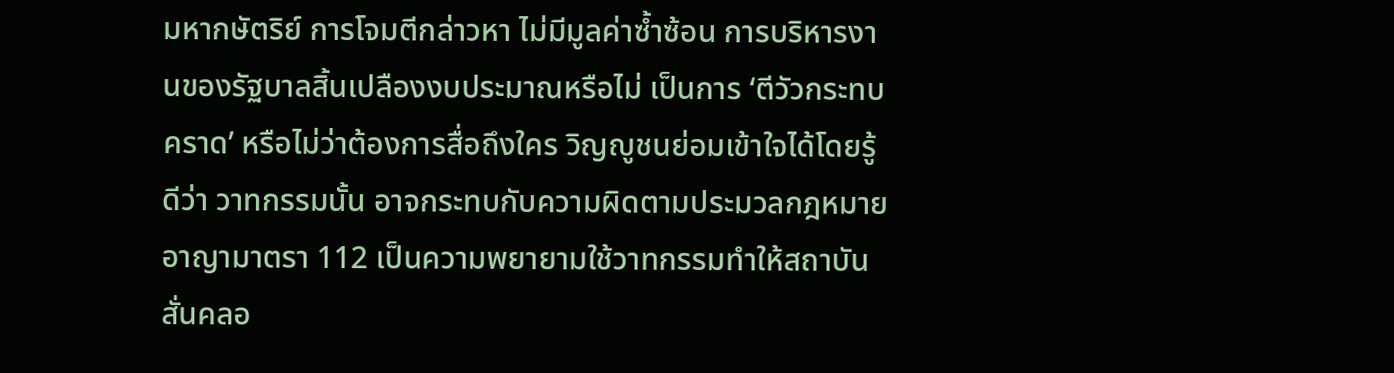มหากษัตริย์ การโจมตีกล่าวหา ไม่มีมูลค่าซ้ำซ้อน การบริหารงานของรัฐบาลสิ้นเปลืองงบประมาณหรือไม่ เป็นการ ‘ตีวัวกระทบคราด’ หรือไม่ว่าต้องการสื่อถึงใคร วิญญูชนย่อมเข้าใจได้โดยรู้ดีว่า วาทกรรมนั้น อาจกระทบกับความผิดตามประมวลกฎหมายอาญามาตรา 112 เป็นความพยายามใช้วาทกรรมทำให้สถาบันสั่นคลอ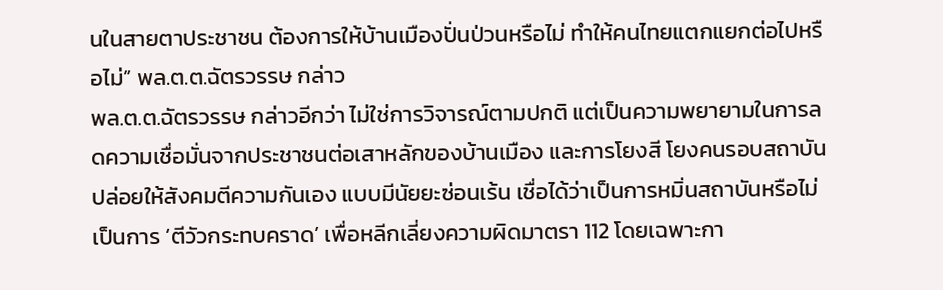นในสายตาประชาชน ต้องการให้บ้านเมืองปั่นป่วนหรือไม่ ทำให้คนไทยแตกแยกต่อไปหรือไม่” พล.ต.ต.ฉัตรวรรษ กล่าว
พล.ต.ต.ฉัตรวรรษ กล่าวอีกว่า ไม่ใช่การวิจารณ์ตามปกติ แต่เป็นความพยายามในการลดความเชื่อมั่นจากประชาชนต่อเสาหลักของบ้านเมือง และการโยงสี โยงคนรอบสถาบัน ปล่อยให้สังคมตีความกันเอง แบบมีนัยยะซ่อนเร้น เชื่อได้ว่าเป็นการหมิ่นสถาบันหรือไม่ เป็นการ ‘ตีวัวกระทบคราด’ เพื่อหลีกเลี่ยงความผิดมาตรา 112 โดยเฉพาะกา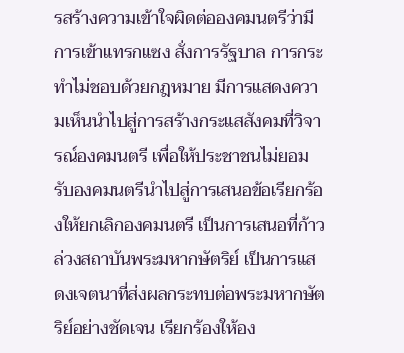รสร้างความเข้าใจผิดต่อองคมนตรีว่ามีการเข้าแทรกแซง สั่งการรัฐบาล การกระทำไม่ชอบด้วยกฎหมาย มีการแสดงความเห็นนำไปสู่การสร้างกระแสสังคมที่วิจารณ์องคมนตรี เพื่อให้ประชาชนไม่ยอมรับองคมนตรีนำไปสู่การเสนอข้อเรียกร้องให้ยกเลิกองคมนตรี เป็นการเสนอที่ก้าวล่วงสถาบันพระมหากษัตริย์ เป็นการแสดงเจตนาที่ส่งผลกระทบต่อพระมหากษัตริย์อย่างชัดเจน เรียกร้องให้อง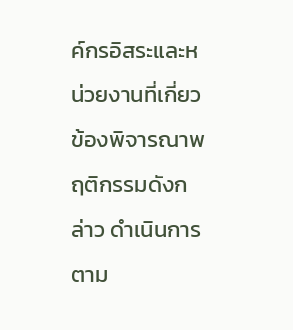ค์กรอิสระและหน่วยงานที่เกี่ยวข้องพิจารณาพฤติกรรมดังกล่าว ดำเนินการตาม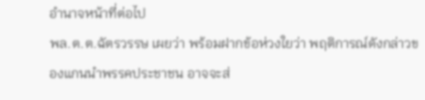อำนาจหน้าที่ต่อไป
พล.ต.ต.ฉัตรวรรษ เผยว่า พร้อมฝากข้อห่วงใยว่า พฤติการณ์ดังกล่าวของแกนนำพรรคประชาชน อาจจะส่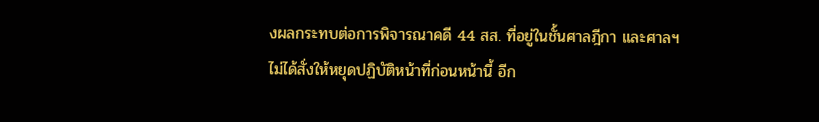งผลกระทบต่อการพิจารณาคดี 44 สส. ที่อยู่ในชั้นศาลฎีกา และศาลฯ ไม่ได้สั่งให้หยุดปฏิบัติหน้าที่ก่อนหน้านี้ อีก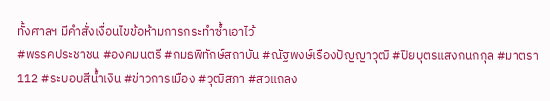ทั้งศาลฯ มีคำสั่งเงื่อนไขข้อห้ามการกระทำซ้ำเอาไว้
#พรรคประชาชน #องคมนตรี #กมธพิทักษ์สถาบัน #ณัฐพงษ์เรืองปัญญาวุฒิ #ปิยบุตรแสงกนกกุล #มาตรา112 #ระบอบสีน้ำเงิน #ข่าวการเมือง #วุฒิสภา #สวแถลง